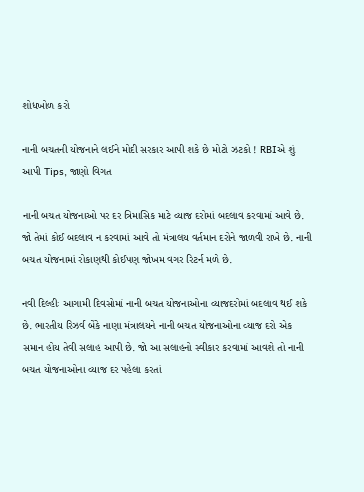શોધખોળ કરો

નાની બચતની યોજનાને લઈને મોદી સરકાર આપી શકે છે મોટો ઝટકો ! RBIએ શું આપી Tips, જાણો વિગત

નાની બચત યોજનાઓ પર દર ત્રિમાસિક માટે વ્યાજ દરોમાં બદલાવ કરવામાં આવે છે. જો તેમાં કોઈ બદલાવ ન કરવામાં આવે તો મંત્રાલય વર્તમાન દરોને જાળવી રાખે છે. નાની બચત યોજનામાં રોકાણથી કોઈપણ જોખમ વગર રિટર્ન મળે છે.

નવી દિલ્હીઃ આગામી દિવસોમાં નાની બચત યોજનાઓના વ્યાજદરોમાં બદલાવ થઈ શકે છે. ભારતીય રિઝર્વ બેંકે નાણા મંત્રાલયને નાની બચત યોજનાઓના વ્યાજ દરો એક સમાન હોય તેવી સલાહ આપી છે. જો આ સલાહનો સ્વીકાર કરવામાં આવશે તો નાની બચત યોજનાઓના વ્યાજ દર પહેલા કરતાં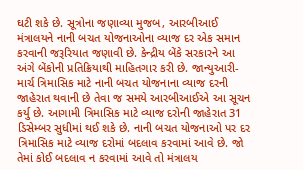ઘટી શકે છે. સૂત્રોના જણાવ્યા મુજબ, આરબીઆઈ મંત્રાલયને નાની બચત યોજનાઓના વ્યાજ દર એક સમાન કરવાની જરૂરિયાત જણાવી છે. કેન્દ્રીય બેંકે સરકારને આ અંગે બેંકોની પ્રતિક્રિયાથી માહિતગાર કરી છે. જાન્યુઆરી-માર્ચ ત્રિમાસિક માટે નાની બચત યોજનાના વ્યાજ દરની જાહેરાત થવાની છે તેવા જ સમયે આરબીઆઈએ આ સૂચન કર્યુ છે. આગામી ત્રિમાસિક માટે વ્યાજ દરોની જાહેરાત 31 ડિસેમ્બર સુધીમાં થઈ શકે છે. નાની બચત યોજનાઓ પર દર ત્રિમાસિક માટે વ્યાજ દરોમાં બદલાવ કરવામાં આવે છે. જો તેમાં કોઈ બદલાવ ન કરવામાં આવે તો મંત્રાલય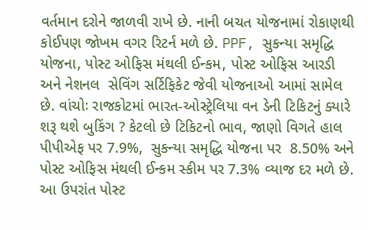વર્તમાન દરોને જાળવી રાખે છે. નાની બચત યોજનામાં રોકાણથી કોઈપણ જોખમ વગર રિટર્ન મળે છે. PPF, સુકન્યા સમૃદ્ધિ યોજના, પોસ્ટ ઓફિસ મંથલી ઈન્કમ, પોસ્ટ ઓફિસ આરડી અને નેશનલ  સેવિંગ સર્ટિફિકેટ જેવી યોજનાઓ આમાં સામેલ છે. વાંચોઃ રાજકોટમાં ભારત-ઓસ્ટ્રેલિયા વન ડેની ટિકિટનું ક્યારે શરૂ થશે બુકિંગ ? કેટલો છે ટિકિટનો ભાવ, જાણો વિગતે હાલ પીપીએફ પર 7.9%,  સુકન્યા સમૃદ્ધિ યોજના પર  8.50% અને પોસ્ટ ઓફિસ મંથલી ઈન્કમ સ્કીમ પર 7.3% વ્યાજ દર મળે છે. આ ઉપરાંત પોસ્ટ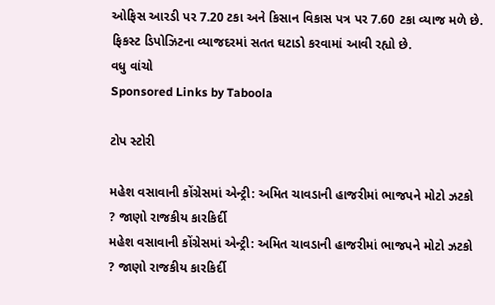ઓફિસ આરડી પર 7.20 ટકા અને કિસાન વિકાસ પત્ર પર 7.60 ટકા વ્યાજ મળે છે. ફિકસ્ટ ડિપોઝિટના વ્યાજદરમાં સતત ઘટાડો કરવામાં આવી રહ્યો છે.
વધુ વાંચો
Sponsored Links by Taboola

ટોપ સ્ટોરી

મહેશ વસાવાની કોંગ્રેસમાં એન્ટ્રી: અમિત ચાવડાની હાજરીમાં ભાજપને મોટો ઝટકો ? જાણો રાજકીય કારકિર્દી
મહેશ વસાવાની કોંગ્રેસમાં એન્ટ્રી: અમિત ચાવડાની હાજરીમાં ભાજપને મોટો ઝટકો ? જાણો રાજકીય કારકિર્દી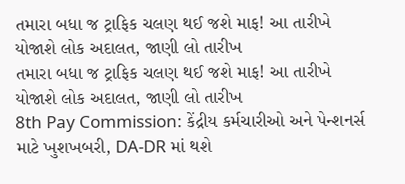તમારા બધા જ ટ્રાફિક ચલણ થઈ જશે માફ! આ તારીખે યોજાશે લોક અદાલત, જાણી લો તારીખ
તમારા બધા જ ટ્રાફિક ચલણ થઈ જશે માફ! આ તારીખે યોજાશે લોક અદાલત, જાણી લો તારીખ
8th Pay Commission: કેંદ્રીય કર્મચારીઓ અને પેન્શનર્સ માટે ખુશખબરી, DA-DR માં થશે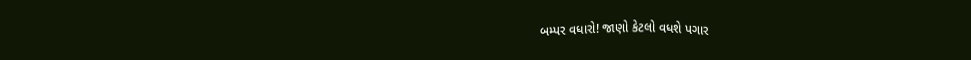બમ્પર વધારો! જાણો કેટલો વધશે પગાર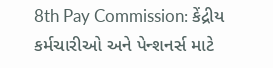8th Pay Commission: કેંદ્રીય કર્મચારીઓ અને પેન્શનર્સ માટે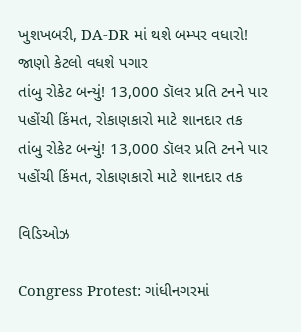ખુશખબરી, DA-DR માં થશે બમ્પર વધારો! જાણો કેટલો વધશે પગાર
તાંબુ રોકેટ બન્યું! 13,000 ડૉલર પ્રતિ ટનને પાર પહોંચી કિંમત, રોકાણકારો માટે શાનદાર તક
તાંબુ રોકેટ બન્યું! 13,000 ડૉલર પ્રતિ ટનને પાર પહોંચી કિંમત, રોકાણકારો માટે શાનદાર તક

વિડિઓઝ

Congress Protest: ગાંધીનગરમાં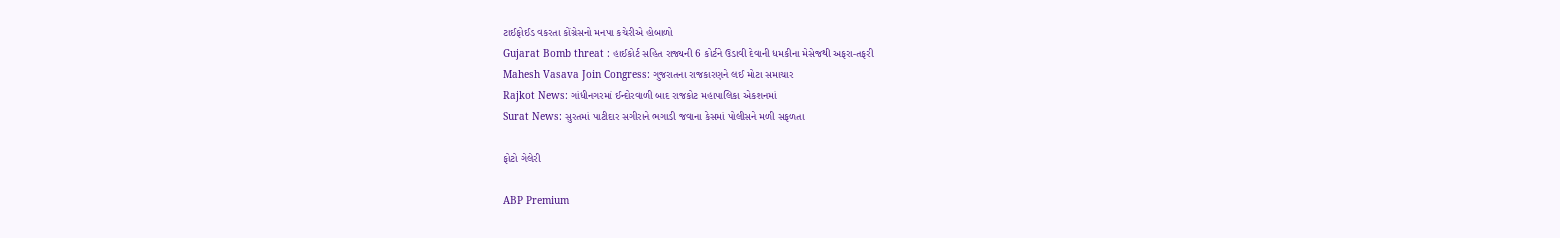ટાઈફોઈડ વકરતા કોંગ્રેસનો મનપા કચેરીએ હોબાળો
Gujarat Bomb threat : હાઈકોર્ટ સહિત રાજ્યની 6 કોર્ટને ઉડાવી દેવાની ધમકીના મેસેજથી અફરા-તફરી
Mahesh Vasava Join Congress: ગુજરાતના રાજકારણને લઈ મોટા સમાચાર
Rajkot News: ગાંધીનગરમાં ઈન્દોરવાળી બાદ રાજકોટ મહાપાલિકા એકશનમાં
Surat News: સુરતમાં પાટીદાર સગીરાને ભગાડી જવાના કેસમાં પોલીસને મળી સફળતા

ફોટો ગેલેરી

ABP Premium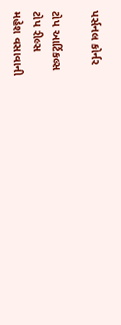પર્સનલ કોર્નર

ટોપ આર્ટિકલ્સ
ટોપ રીલ્સ
મહેશ વસાવાની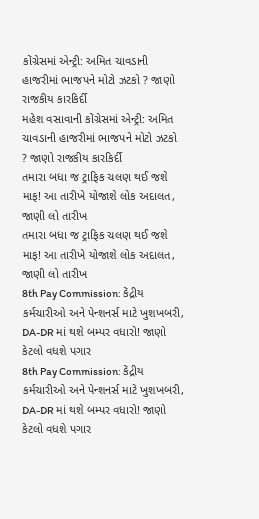કોંગ્રેસમાં એન્ટ્રી: અમિત ચાવડાની હાજરીમાં ભાજપને મોટો ઝટકો ? જાણો રાજકીય કારકિર્દી
મહેશ વસાવાની કોંગ્રેસમાં એન્ટ્રી: અમિત ચાવડાની હાજરીમાં ભાજપને મોટો ઝટકો ? જાણો રાજકીય કારકિર્દી
તમારા બધા જ ટ્રાફિક ચલણ થઈ જશે માફ! આ તારીખે યોજાશે લોક અદાલત, જાણી લો તારીખ
તમારા બધા જ ટ્રાફિક ચલણ થઈ જશે માફ! આ તારીખે યોજાશે લોક અદાલત, જાણી લો તારીખ
8th Pay Commission: કેંદ્રીય કર્મચારીઓ અને પેન્શનર્સ માટે ખુશખબરી, DA-DR માં થશે બમ્પર વધારો! જાણો કેટલો વધશે પગાર
8th Pay Commission: કેંદ્રીય કર્મચારીઓ અને પેન્શનર્સ માટે ખુશખબરી, DA-DR માં થશે બમ્પર વધારો! જાણો કેટલો વધશે પગાર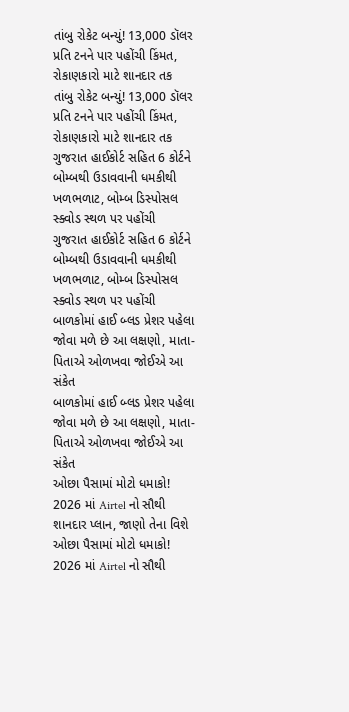તાંબુ રોકેટ બન્યું! 13,000 ડૉલર પ્રતિ ટનને પાર પહોંચી કિંમત, રોકાણકારો માટે શાનદાર તક
તાંબુ રોકેટ બન્યું! 13,000 ડૉલર પ્રતિ ટનને પાર પહોંચી કિંમત, રોકાણકારો માટે શાનદાર તક
ગુજરાત હાઈકોર્ટ સહિત 6 કોર્ટને બોમ્બથી ઉડાવવાની ધમકીથી ખળભળાટ, બોમ્બ ડિસ્પોસલ સ્ક્વોડ સ્થળ પર પહોંચી
ગુજરાત હાઈકોર્ટ સહિત 6 કોર્ટને બોમ્બથી ઉડાવવાની ધમકીથી ખળભળાટ, બોમ્બ ડિસ્પોસલ સ્ક્વોડ સ્થળ પર પહોંચી
બાળકોમાં હાઈ બ્લડ પ્રેશર પહેલા જોવા મળે છે આ લક્ષણો, માતા-પિતાએ ઓળખવા જોઈએ આ સંકેત
બાળકોમાં હાઈ બ્લડ પ્રેશર પહેલા જોવા મળે છે આ લક્ષણો, માતા-પિતાએ ઓળખવા જોઈએ આ સંકેત
ઓછા પૈસામાં મોટો ધમાકો! 2026 માં Airtel નો સૌથી શાનદાર પ્લાન, જાણો તેના વિશે
ઓછા પૈસામાં મોટો ધમાકો! 2026 માં Airtel નો સૌથી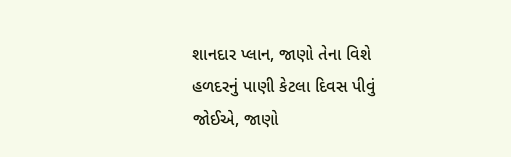શાનદાર પ્લાન, જાણો તેના વિશે
હળદરનું પાણી કેટલા દિવસ પીવું જોઈએ, જાણો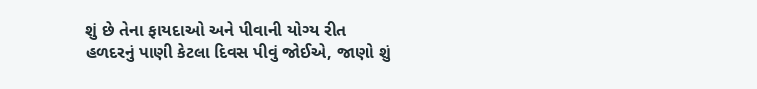શું છે તેના ફાયદાઓ અને પીવાની યોગ્ય રીત
હળદરનું પાણી કેટલા દિવસ પીવું જોઈએ, જાણો શું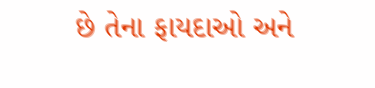છે તેના ફાયદાઓ અને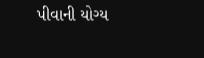પીવાની યોગ્ય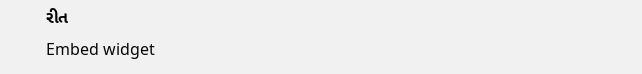રીત
Embed widget